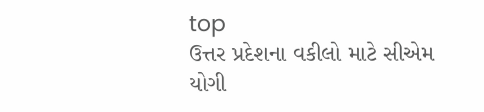top
ઉત્તર પ્રદેશના વકીલો માટે સીએમ યોગી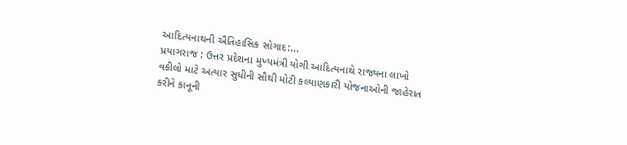આદિત્યનાથની ઐતિહાસિક સોગાદ:...
પ્રયાગરાજ : ઉત્તર પ્રદેશના મુખ્યમંત્રી યોગી આદિત્યનાથે રાજ્યના લાખો વકીલો માટે અત્યાર સુધીની સૌથી મોટી કલ્યાણકારી યોજનાઓની જાહેરાત કરીને કાનૂની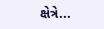ક્ષેત્રે...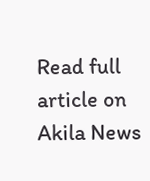Read full article on Akila News